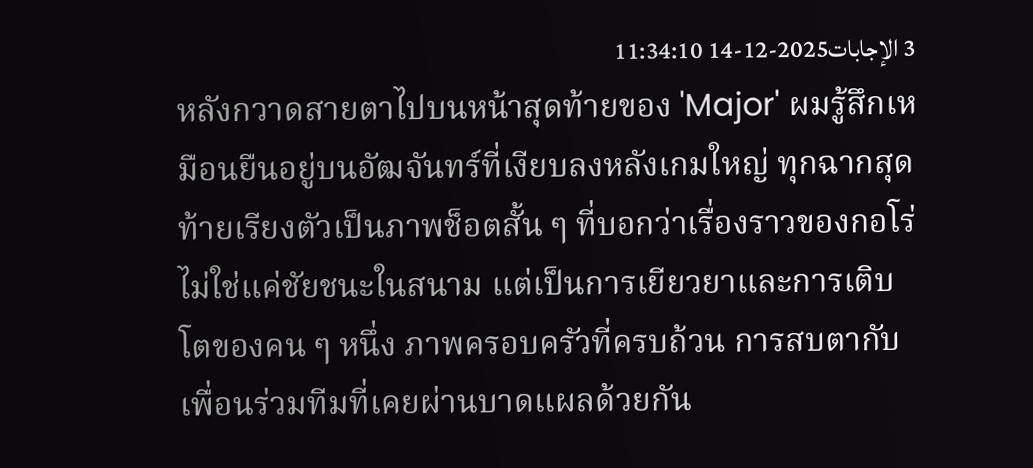3 الإجابات2025-12-14 11:34:10
หลังกวาดสายตาไปบนหน้าสุดท้ายของ 'Major' ผมรู้สึกเหมือนยืนอยู่บนอัฒจันทร์ที่เงียบลงหลังเกมใหญ่ ทุกฉากสุดท้ายเรียงตัวเป็นภาพช็อตสั้น ๆ ที่บอกว่าเรื่องราวของกอโร่ไม่ใช่แค่ชัยชนะในสนาม แต่เป็นการเยียวยาและการเติบโตของคน ๆ หนึ่ง ภาพครอบครัวที่ครบถ้วน การสบตากับเพื่อนร่วมทีมที่เคยผ่านบาดแผลด้วยกัน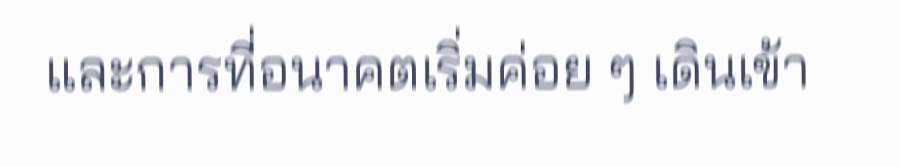และการที่อนาคตเริ่มค่อย ๆ เดินเข้า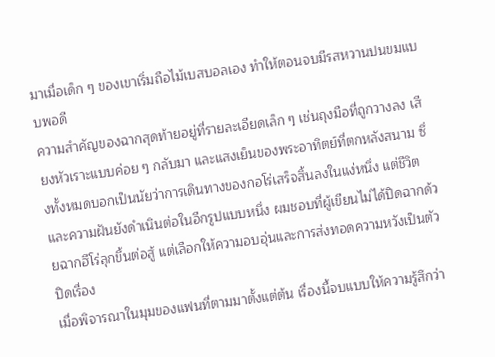มาเมื่อเด็ก ๆ ของเขาเริ่มถือไม้เบสบอลเอง ทำให้ตอนจบมีรสหวานปนขมแบบพอดี
ความสำคัญของฉากสุดท้ายอยู่ที่รายละเอียดเล็ก ๆ เช่นถุงมือที่ถูกวางลง เสียงหัวเราะแบบค่อย ๆ กลับมา และแสงเย็นของพระอาทิตย์ที่ตกหลังสนาม ซึ่งทั้งหมดบอกเป็นนัยว่าการเดินทางของกอโร่เสร็จสิ้นลงในแง่หนึ่ง แต่ชีวิตและความฝันยังดำเนินต่อในอีกรูปแบบหนึ่ง ผมชอบที่ผู้เขียนไม่ได้ปิดฉากด้วยฉากฮีโร่ลุกขึ้นต่อสู้ แต่เลือกให้ความอบอุ่นและการส่งทอดความหวังเป็นตัวปิดเรื่อง
เมื่อพิจารณาในมุมของแฟนที่ตามมาตั้งแต่ต้น เรื่องนี้จบแบบให้ความรู้สึกว่า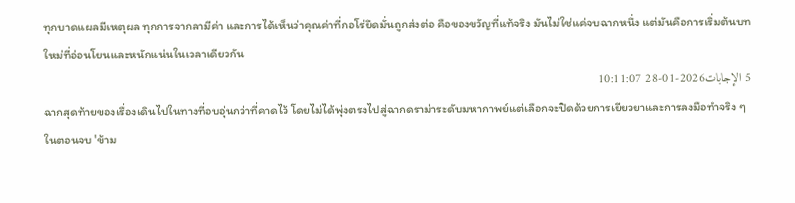ทุกบาดแผลมีเหตุผล ทุกการจากลามีค่า และการได้เห็นว่าคุณค่าที่กอโร่ยึดมั่นถูกส่งต่อ คือของขวัญที่แท้จริง มันไม่ใช่แค่จบฉากหนึ่ง แต่มันคือการเริ่มต้นบทใหม่ที่อ่อนโยนและหนักแน่นในเวลาเดียวกัน
5 الإجابات2026-01-28 10:11:07
ฉากสุดท้ายของเรื่องเดินไปในทางที่อบอุ่นกว่าที่คาดไว้ โดยไม่ได้พุ่งตรงไปสู่ฉากดราม่าระดับมหากาพย์แต่เลือกจะปิดด้วยการเยียวยาและการลงมือทำจริง ๆ
ในตอนจบ 'ข้าม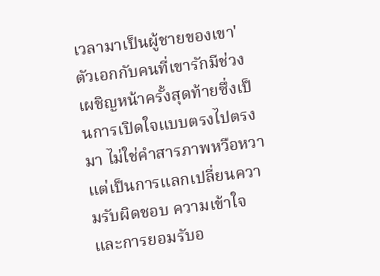เวลามาเป็นผู้ชายของเขา' ตัวเอกกับคนที่เขารักมีช่วงเผชิญหน้าครั้งสุดท้ายซึ่งเป็นการเปิดใจแบบตรงไปตรงมา ไม่ใช่คำสารภาพหวือหวา แต่เป็นการแลกเปลี่ยนความรับผิดชอบ ความเข้าใจ และการยอมรับอ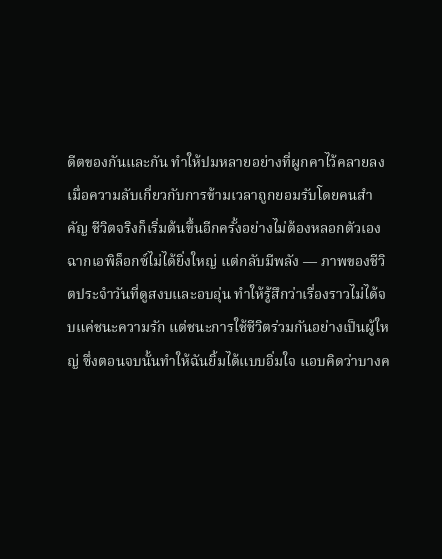ดีตของกันและกัน ทำให้ปมหลายอย่างที่ผูกคาไว้คลายลง เมื่อความลับเกี่ยวกับการข้ามเวลาถูกยอมรับโดยคนสำคัญ ชีวิตจริงก็เริ่มต้นขึ้นอีกครั้งอย่างไม่ต้องหลอกตัวเอง
ฉากเอพิล็อกซ์ไม่ได้ยิ่งใหญ่ แต่กลับมีพลัง — ภาพของชีวิตประจำวันที่ดูสงบและอบอุ่น ทำให้รู้สึกว่าเรื่องราวไม่ได้จบแค่ชนะความรัก แต่ชนะการใช้ชีวิตร่วมกันอย่างเป็นผู้ใหญ่ ซึ่งตอนจบนั้นทำให้ฉันยิ้มได้แบบอิ่มใจ แอบคิดว่าบางค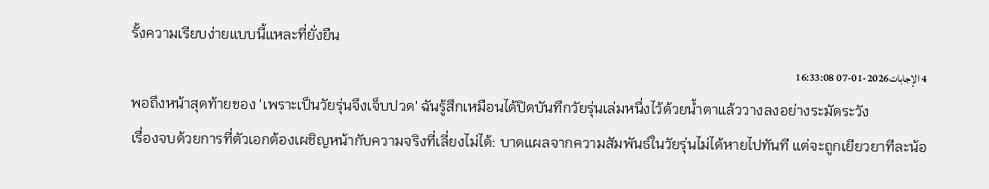รั้งความเรียบง่ายแบบนี้แหละที่ยั่งยืน
4 الإجابات2026-01-07 16:33:08
พอถึงหน้าสุดท้ายของ 'เพราะเป็นวัยรุ่นจึงเจ็บปวด' ฉันรู้สึกเหมือนได้ปิดบันทึกวัยรุ่นเล่มหนึ่งไว้ด้วยน้ำตาแล้ววางลงอย่างระมัดระวัง
เรื่องจบด้วยการที่ตัวเอกต้องเผชิญหน้ากับความจริงที่เลี่ยงไม่ได้: บาดแผลจากความสัมพันธ์ในวัยรุ่นไม่ได้หายไปทันที แต่จะถูกเยียวยาทีละน้อ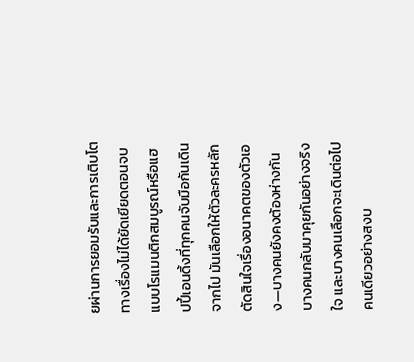ยผ่านการยอมรับและการเติบโต ทางเรื่องไม่ได้ยัดเยียดตอนจบแบบโรแมนติกสมบูรณ์หรือแฮปปี้เอนดิ้งที่ทุกคนจับมือกันเดินจากไป มันเลือกให้ตัวละครหลักตัดสินใจเรื่องอนาคตของตัวเอง—บางคนยังคงต้องห่างกัน บางคนกลับมาคุยกันอย่างจริงใจ และบางคนเลือกจะเดินต่อไปคนเดียวอย่างสงบ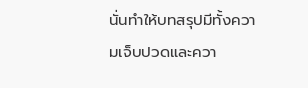นั่นทำให้บทสรุปมีทั้งความเจ็บปวดและควา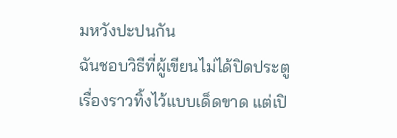มหวังปะปนกัน
ฉันชอบวิธีที่ผู้เขียนไม่ได้ปิดประตูเรื่องราวทิ้งไว้แบบเด็ดขาด แต่เปิ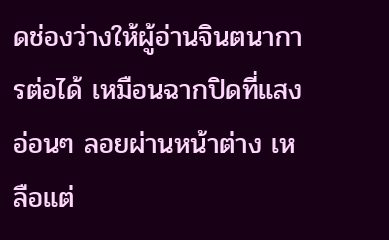ดช่องว่างให้ผู้อ่านจินตนาการต่อได้ เหมือนฉากปิดที่แสงอ่อนๆ ลอยผ่านหน้าต่าง เหลือแต่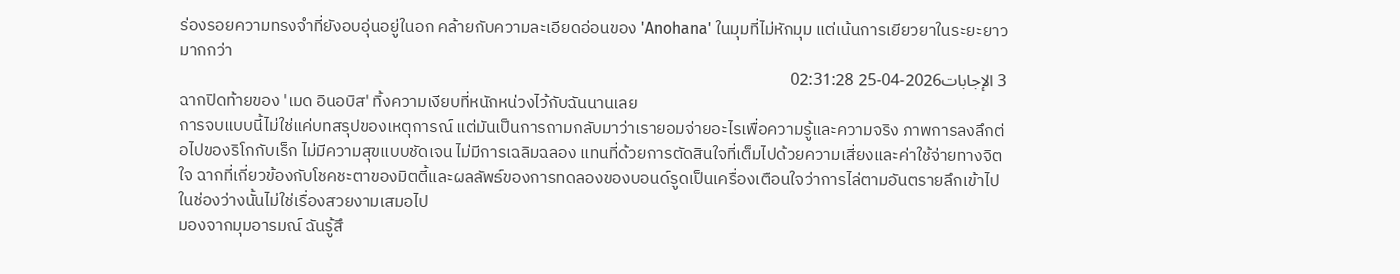ร่องรอยความทรงจำที่ยังอบอุ่นอยู่ในอก คล้ายกับความละเอียดอ่อนของ 'Anohana' ในมุมที่ไม่หักมุม แต่เน้นการเยียวยาในระยะยาวมากกว่า
3 الإجابات2026-04-25 02:31:28
ฉากปิดท้ายของ 'เมด อินอบิส' ทิ้งความเงียบที่หนักหน่วงไว้กับฉันนานเลย
การจบแบบนี้ไม่ใช่แค่บทสรุปของเหตุการณ์ แต่มันเป็นการถามกลับมาว่าเรายอมจ่ายอะไรเพื่อความรู้และความจริง ภาพการลงลึกต่อไปของริโกกับเร็ก ไม่มีความสุขแบบชัดเจน ไม่มีการเฉลิมฉลอง แทนที่ด้วยการตัดสินใจที่เต็มไปด้วยความเสี่ยงและค่าใช้จ่ายทางจิตใจ ฉากที่เกี่ยวข้องกับโชคชะตาของมิตตี้และผลลัพธ์ของการทดลองของบอนด์รูดเป็นเครื่องเตือนใจว่าการไล่ตามอันตรายลึกเข้าไปในช่องว่างนั้นไม่ใช่เรื่องสวยงามเสมอไป
มองจากมุมอารมณ์ ฉันรู้สึ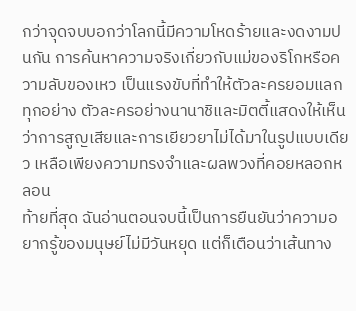กว่าจุดจบบอกว่าโลกนี้มีความโหดร้ายและงดงามปนกัน การค้นหาความจริงเกี่ยวกับแม่ของริโกหรือความลับของเหว เป็นแรงขับที่ทำให้ตัวละครยอมแลกทุกอย่าง ตัวละครอย่างนานาชิและมิตตี้แสดงให้เห็นว่าการสูญเสียและการเยียวยาไม่ได้มาในรูปแบบเดียว เหลือเพียงความทรงจำและผลพวงที่คอยหลอกหลอน
ท้ายที่สุด ฉันอ่านตอนจบนี้เป็นการยืนยันว่าความอยากรู้ของมนุษย์ไม่มีวันหยุด แต่ก็เตือนว่าเส้นทาง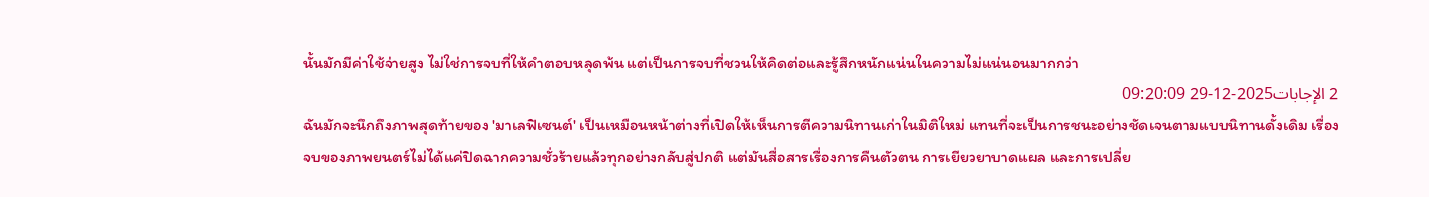นั้นมักมีค่าใช้จ่ายสูง ไม่ใช่การจบที่ให้คำตอบหลุดพ้น แต่เป็นการจบที่ชวนให้คิดต่อและรู้สึกหนักแน่นในความไม่แน่นอนมากกว่า
2 الإجابات2025-12-29 09:20:09
ฉันมักจะนึกถึงภาพสุดท้ายของ 'มาเลฟิเซนต์' เป็นเหมือนหน้าต่างที่เปิดให้เห็นการตีความนิทานเก่าในมิติใหม่ แทนที่จะเป็นการชนะอย่างชัดเจนตามแบบนิทานดั้งเดิม เรื่องจบของภาพยนตร์ไม่ได้แค่ปิดฉากความชั่วร้ายแล้วทุกอย่างกลับสู่ปกติ แต่มันสื่อสารเรื่องการคืนตัวตน การเยียวยาบาดแผล และการเปลี่ย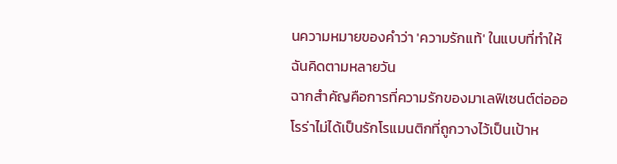นความหมายของคำว่า 'ความรักแท้' ในแบบที่ทำให้ฉันคิดตามหลายวัน
ฉากสำคัญคือการที่ความรักของมาเลฟิเซนต์ต่อออโรร่าไม่ได้เป็นรักโรแมนติกที่ถูกวางไว้เป็นเป้าห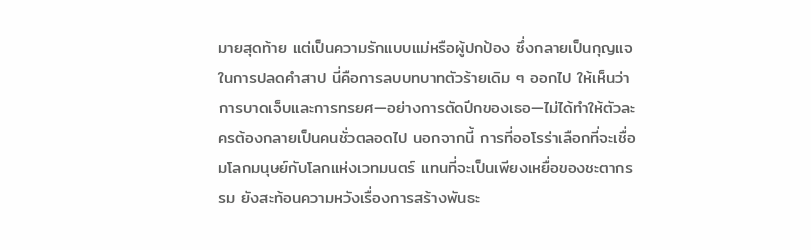มายสุดท้าย แต่เป็นความรักแบบแม่หรือผู้ปกป้อง ซึ่งกลายเป็นกุญแจในการปลดคำสาป นี่คือการลบบทบาทตัวร้ายเดิม ๆ ออกไป ให้เห็นว่าการบาดเจ็บและการทรยศ—อย่างการตัดปีกของเธอ—ไม่ได้ทำให้ตัวละครต้องกลายเป็นคนชั่วตลอดไป นอกจากนี้ การที่ออโรร่าเลือกที่จะเชื่อมโลกมนุษย์กับโลกแห่งเวทมนตร์ แทนที่จะเป็นเพียงเหยื่อของชะตากรรม ยังสะท้อนความหวังเรื่องการสร้างพันธะ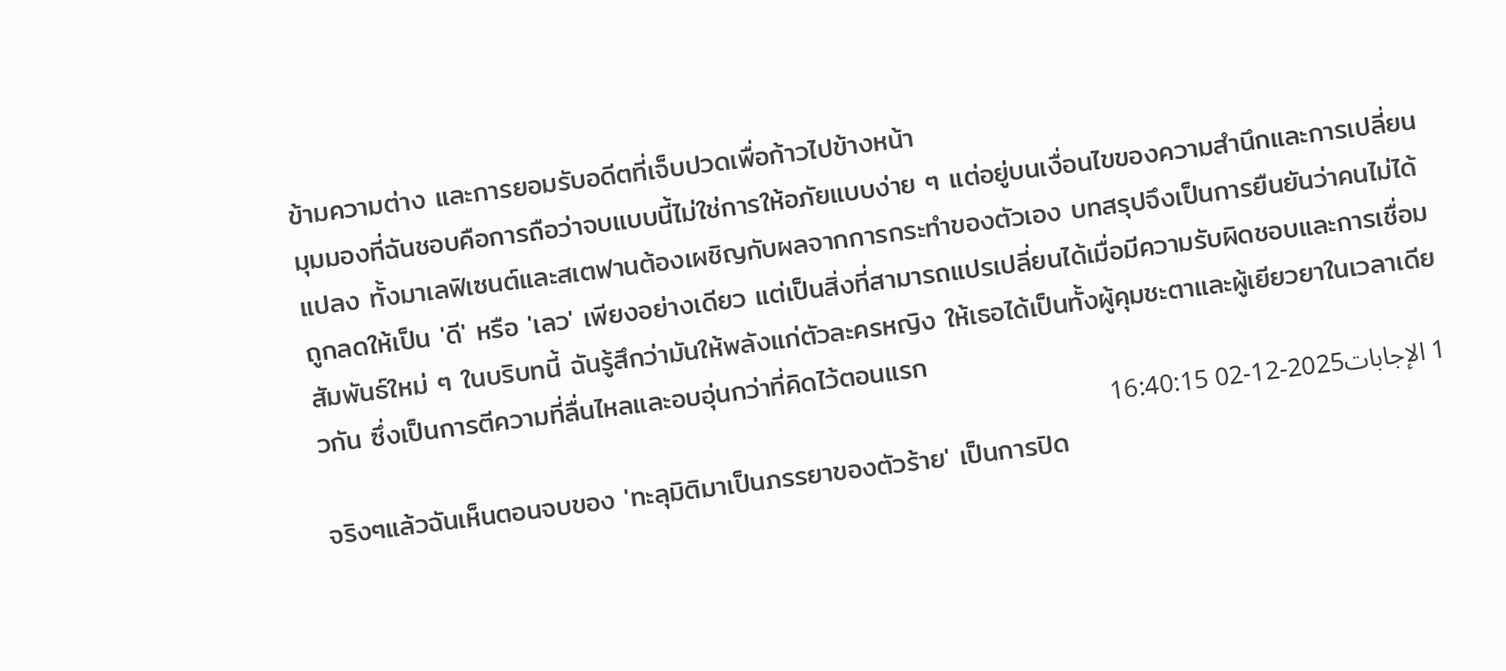ข้ามความต่าง และการยอมรับอดีตที่เจ็บปวดเพื่อก้าวไปข้างหน้า
มุมมองที่ฉันชอบคือการถือว่าจบแบบนี้ไม่ใช่การให้อภัยแบบง่าย ๆ แต่อยู่บนเงื่อนไขของความสำนึกและการเปลี่ยนแปลง ทั้งมาเลฟิเซนต์และสเตฟานต้องเผชิญกับผลจากการกระทำของตัวเอง บทสรุปจึงเป็นการยืนยันว่าคนไม่ได้ถูกลดให้เป็น 'ดี' หรือ 'เลว' เพียงอย่างเดียว แต่เป็นสิ่งที่สามารถแปรเปลี่ยนได้เมื่อมีความรับผิดชอบและการเชื่อมสัมพันธ์ใหม่ ๆ ในบริบทนี้ ฉันรู้สึกว่ามันให้พลังแก่ตัวละครหญิง ให้เธอได้เป็นทั้งผู้คุมชะตาและผู้เยียวยาในเวลาเดียวกัน ซึ่งเป็นการตีความที่ลื่นไหลและอบอุ่นกว่าที่คิดไว้ตอนแรก
1 الإجابات2025-12-02 16:40:15
จริงๆแล้วฉันเห็นตอนจบของ 'ทะลุมิติมาเป็นภรรยาของตัวร้าย' เป็นการปิด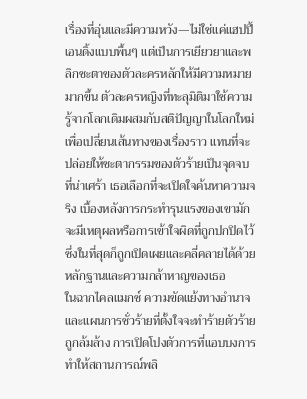เรื่องที่อุ่นและมีความหวัง—ไม่ใช่แค่แฮปปี้เอนดิ้งแบบพื้นๆ แต่เป็นการเยียวยาและพลิกชะตาของตัวละครหลักให้มีความหมายมากขึ้น ตัวละครหญิงที่ทะลุมิติมาใช้ความรู้จากโลกเดิมผสมกับสติปัญญาในโลกใหม่เพื่อเปลี่ยนเส้นทางของเรื่องราว แทนที่จะปล่อยให้ชะตากรรมของตัวร้ายเป็นจุดจบที่น่าเศร้า เธอเลือกที่จะเปิดใจค้นหาความจริง เบื้องหลังการกระทำรุนแรงของเขามักจะมีเหตุผลหรือการเข้าใจผิดที่ถูกปกปิดไว้ ซึ่งในที่สุดก็ถูกเปิดเผยและคลี่คลายได้ด้วยหลักฐานและความกล้าหาญของเธอ
ในฉากไคลแมกซ์ ความขัดแย้งทางอำนาจและแผนการชั่วร้ายที่ตั้งใจจะทำร้ายตัวร้ายถูกล้มล้าง การเปิดโปงตัวการที่แอบบงการทำให้สถานการณ์พลิ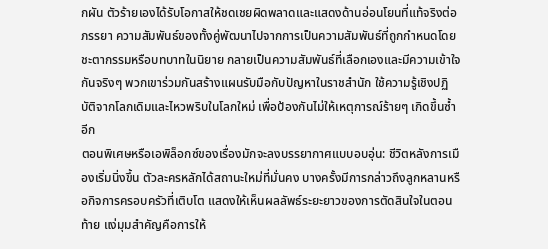กผัน ตัวร้ายเองได้รับโอกาสให้ชดเชยผิดพลาดและแสดงด้านอ่อนโยนที่แท้จริงต่อภรรยา ความสัมพันธ์ของทั้งคู่พัฒนาไปจากการเป็นความสัมพันธ์ที่ถูกกำหนดโดยชะตากรรมหรือบทบาทในนิยาย กลายเป็นความสัมพันธ์ที่เลือกเองและมีความเข้าใจกันจริงๆ พวกเขาร่วมกันสร้างแผนรับมือกับปัญหาในราชสำนัก ใช้ความรู้เชิงปฏิบัติจากโลกเดิมและไหวพริบในโลกใหม่ เพื่อป้องกันไม่ให้เหตุการณ์ร้ายๆ เกิดขึ้นซ้ำอีก
ตอนพิเศษหรือเอพิล็อกซ์ของเรื่องมักจะลงบรรยากาศแบบอบอุ่น: ชีวิตหลังการเมืองเริ่มนิ่งขึ้น ตัวละครหลักได้สถานะใหม่ที่มั่นคง บางครั้งมีการกล่าวถึงลูกหลานหรือกิจการครอบครัวที่เติบโต แสดงให้เห็นผลลัพธ์ระยะยาวของการตัดสินใจในตอนท้าย แง่มุมสำคัญคือการให้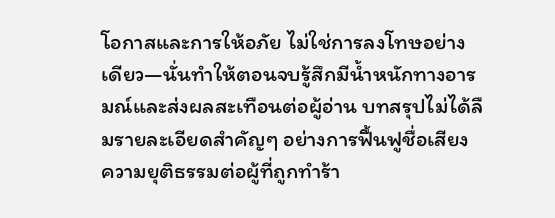โอกาสและการให้อภัย ไม่ใช่การลงโทษอย่างเดียว—นั่นทำให้ตอนจบรู้สึกมีน้ำหนักทางอารมณ์และส่งผลสะเทือนต่อผู้อ่าน บทสรุปไม่ได้ลืมรายละเอียดสำคัญๆ อย่างการฟื้นฟูชื่อเสียง ความยุติธรรมต่อผู้ที่ถูกทำร้า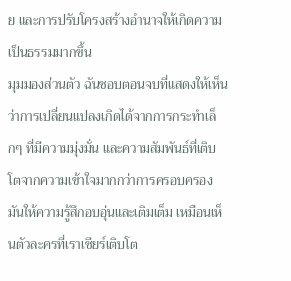ย และการปรับโครงสร้างอำนาจให้เกิดความเป็นธรรมมากขึ้น
มุมมองส่วนตัว ฉันชอบตอนจบที่แสดงให้เห็นว่าการเปลี่ยนแปลงเกิดได้จากการกระทำเล็กๆ ที่มีความมุ่งมั่น และความสัมพันธ์ที่เติบโตจากความเข้าใจมากกว่าการครอบครอง มันให้ความรู้สึกอบอุ่นและเติมเต็ม เหมือนเห็นตัวละครที่เราเชียร์เติบโต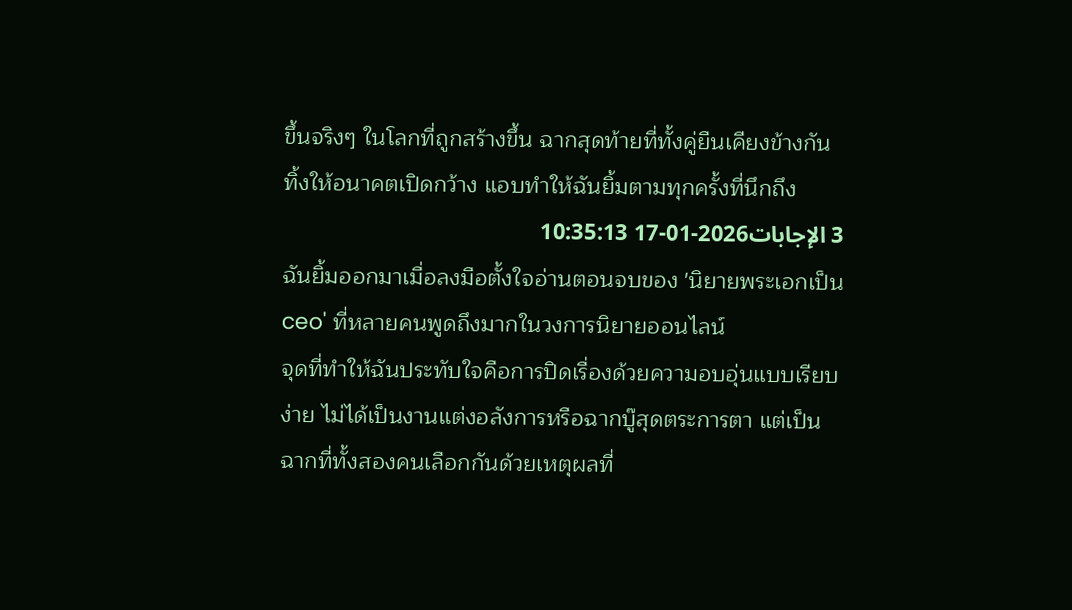ขึ้นจริงๆ ในโลกที่ถูกสร้างขึ้น ฉากสุดท้ายที่ทั้งคู่ยืนเคียงข้างกัน ทิ้งให้อนาคตเปิดกว้าง แอบทำให้ฉันยิ้มตามทุกครั้งที่นึกถึง
3 الإجابات2026-01-17 10:35:13
ฉันยิ้มออกมาเมื่อลงมือตั้งใจอ่านตอนจบของ 'นิยายพระเอกเป็นceo' ที่หลายคนพูดถึงมากในวงการนิยายออนไลน์
จุดที่ทำให้ฉันประทับใจคือการปิดเรื่องด้วยความอบอุ่นแบบเรียบง่าย ไม่ได้เป็นงานแต่งอลังการหรือฉากบู๊สุดตระการตา แต่เป็นฉากที่ทั้งสองคนเลือกกันด้วยเหตุผลที่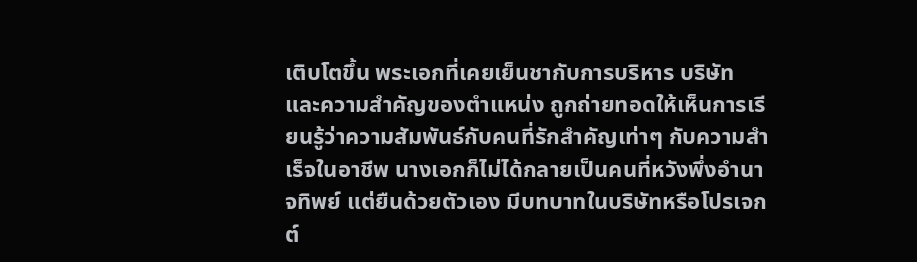เติบโตขึ้น พระเอกที่เคยเย็นชากับการบริหาร บริษัท และความสำคัญของตำแหน่ง ถูกถ่ายทอดให้เห็นการเรียนรู้ว่าความสัมพันธ์กับคนที่รักสำคัญเท่าๆ กับความสำเร็จในอาชีพ นางเอกก็ไม่ได้กลายเป็นคนที่หวังพึ่งอำนาจทิพย์ แต่ยืนด้วยตัวเอง มีบทบาทในบริษัทหรือโปรเจกต์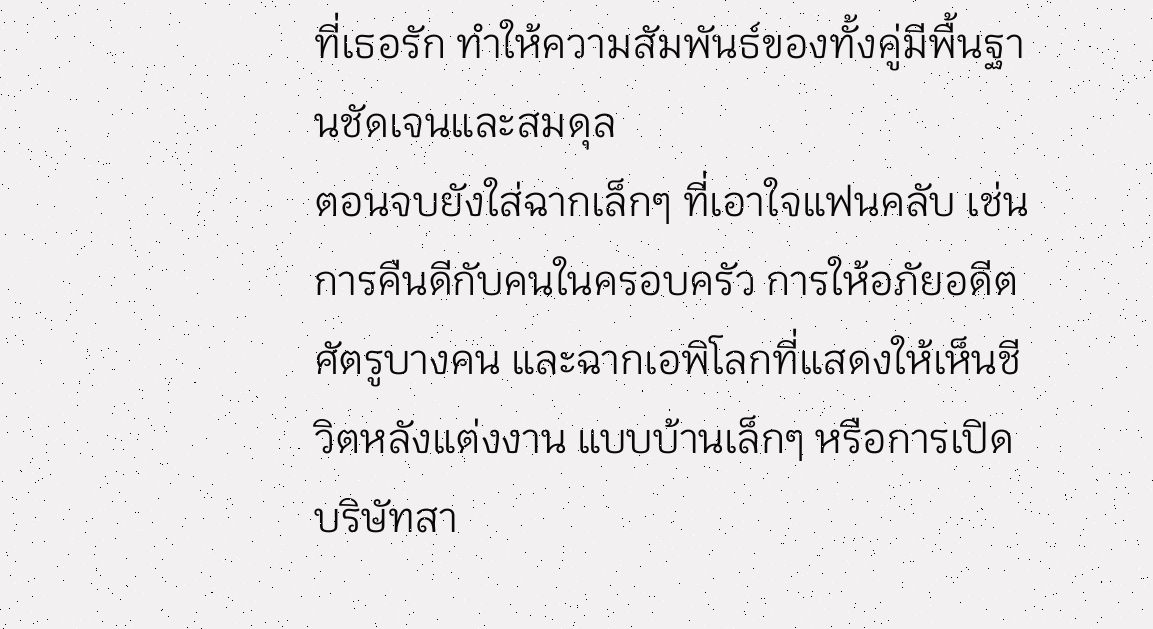ที่เธอรัก ทำให้ความสัมพันธ์ของทั้งคู่มีพื้นฐานชัดเจนและสมดุล
ตอนจบยังใส่ฉากเล็กๆ ที่เอาใจแฟนคลับ เช่น การคืนดีกับคนในครอบครัว การให้อภัยอดีตศัตรูบางคน และฉากเอพิโลกที่แสดงให้เห็นชีวิตหลังแต่งงาน แบบบ้านเล็กๆ หรือการเปิดบริษัทสา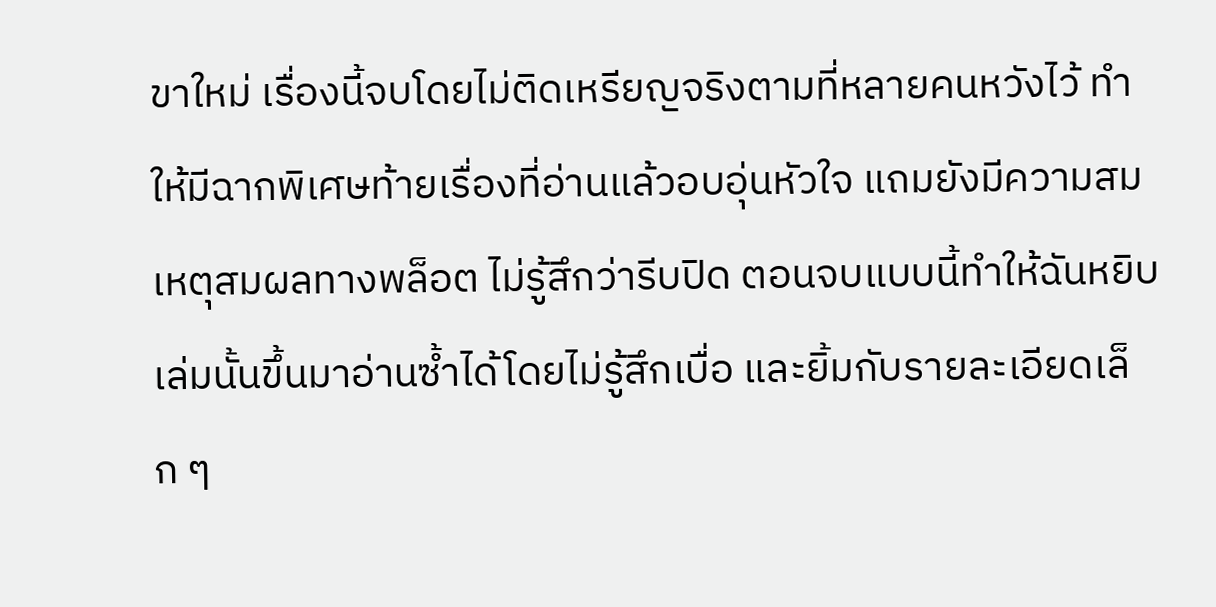ขาใหม่ เรื่องนี้จบโดยไม่ติดเหรียญจริงตามที่หลายคนหวังไว้ ทำให้มีฉากพิเศษท้ายเรื่องที่อ่านแล้วอบอุ่นหัวใจ แถมยังมีความสมเหตุสมผลทางพล็อต ไม่รู้สึกว่ารีบปิด ตอนจบแบบนี้ทำให้ฉันหยิบเล่มนั้นขึ้นมาอ่านซ้ำได้โดยไม่รู้สึกเบื่อ และยิ้มกับรายละเอียดเล็ก ๆ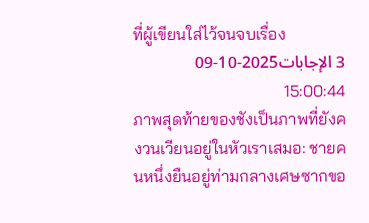ที่ผู้เขียนใส่ไว้จนจบเรื่อง
3 الإجابات2025-10-09 15:00:44
ภาพสุดท้ายของชังเป็นภาพที่ยังคงวนเวียนอยู่ในหัวเราเสมอ: ชายคนหนึ่งยืนอยู่ท่ามกลางเศษซากขอ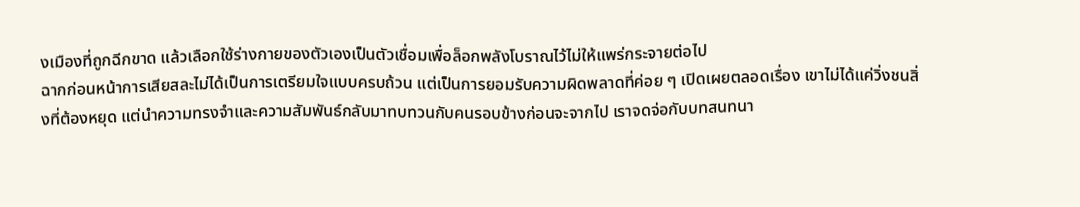งเมืองที่ถูกฉีกขาด แล้วเลือกใช้ร่างกายของตัวเองเป็นตัวเชื่อมเพื่อล็อกพลังโบราณไว้ไม่ให้แพร่กระจายต่อไป
ฉากก่อนหน้าการเสียสละไม่ได้เป็นการเตรียมใจแบบครบถ้วน แต่เป็นการยอมรับความผิดพลาดที่ค่อย ๆ เปิดเผยตลอดเรื่อง เขาไม่ได้แค่วิ่งชนสิ่งที่ต้องหยุด แต่นำความทรงจำและความสัมพันธ์กลับมาทบทวนกับคนรอบข้างก่อนจะจากไป เราจดจ่อกับบทสนทนา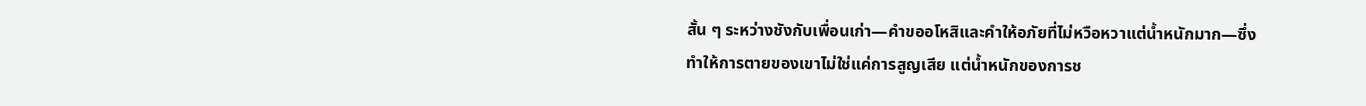สั้น ๆ ระหว่างชังกับเพื่อนเก่า—คำขออโหสิและคำให้อภัยที่ไม่หวือหวาแต่น้ำหนักมาก—ซึ่งทำให้การตายของเขาไม่ใช่แค่การสูญเสีย แต่น้ำหนักของการช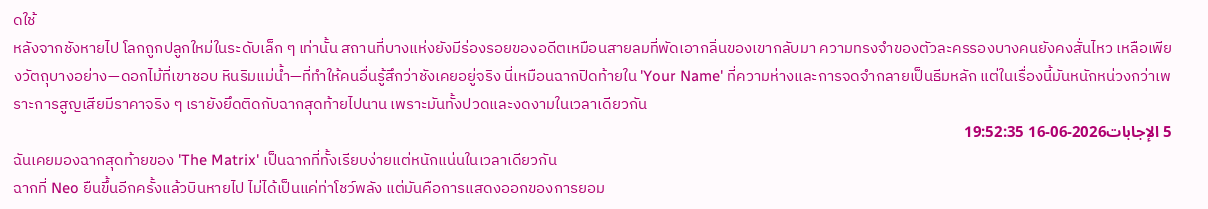ดใช้
หลังจากชังหายไป โลกถูกปลูกใหม่ในระดับเล็ก ๆ เท่านั้น สถานที่บางแห่งยังมีร่องรอยของอดีตเหมือนสายลมที่พัดเอากลิ่นของเขากลับมา ความทรงจำของตัวละครรองบางคนยังคงสั่นไหว เหลือเพียงวัตถุบางอย่าง—ดอกไม้ที่เขาชอบ หินริมแม่น้ำ—ที่ทำให้คนอื่นรู้สึกว่าชังเคยอยู่จริง นี่เหมือนฉากปิดท้ายใน 'Your Name' ที่ความห่างและการจดจำกลายเป็นธีมหลัก แต่ในเรื่องนี้มันหนักหน่วงกว่าเพราะการสูญเสียมีราคาจริง ๆ เรายังยึดติดกับฉากสุดท้ายไปนาน เพราะมันทั้งปวดและงดงามในเวลาเดียวกัน
5 الإجابات2026-06-16 19:52:35
ฉันเคยมองฉากสุดท้ายของ 'The Matrix' เป็นฉากที่ทั้งเรียบง่ายแต่หนักแน่นในเวลาเดียวกัน
ฉากที่ Neo ยืนขึ้นอีกครั้งแล้วบินหายไป ไม่ได้เป็นแค่ท่าโชว์พลัง แต่มันคือการแสดงออกของการยอม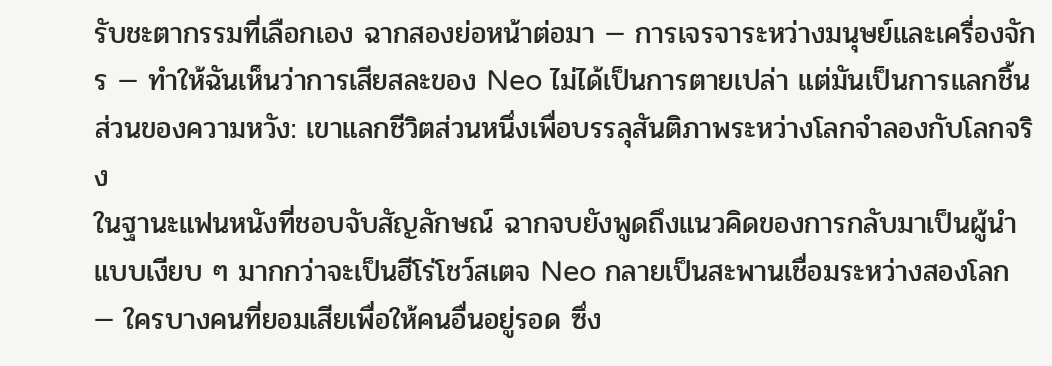รับชะตากรรมที่เลือกเอง ฉากสองย่อหน้าต่อมา — การเจรจาระหว่างมนุษย์และเครื่องจักร — ทำให้ฉันเห็นว่าการเสียสละของ Neo ไม่ได้เป็นการตายเปล่า แต่มันเป็นการแลกชิ้นส่วนของความหวัง: เขาแลกชีวิตส่วนหนึ่งเพื่อบรรลุสันติภาพระหว่างโลกจำลองกับโลกจริง
ในฐานะแฟนหนังที่ชอบจับสัญลักษณ์ ฉากจบยังพูดถึงแนวคิดของการกลับมาเป็นผู้นำแบบเงียบ ๆ มากกว่าจะเป็นฮีโร่โชว์สเตจ Neo กลายเป็นสะพานเชื่อมระหว่างสองโลก — ใครบางคนที่ยอมเสียเพื่อให้คนอื่นอยู่รอด ซึ่ง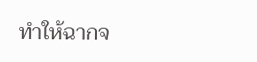ทำให้ฉากจ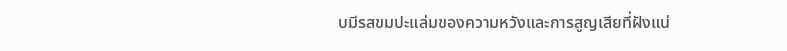บมีรสขมปะแล่มของความหวังและการสูญเสียที่ฝังแน่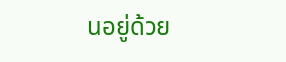นอยู่ด้วย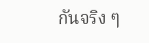กันจริง ๆ